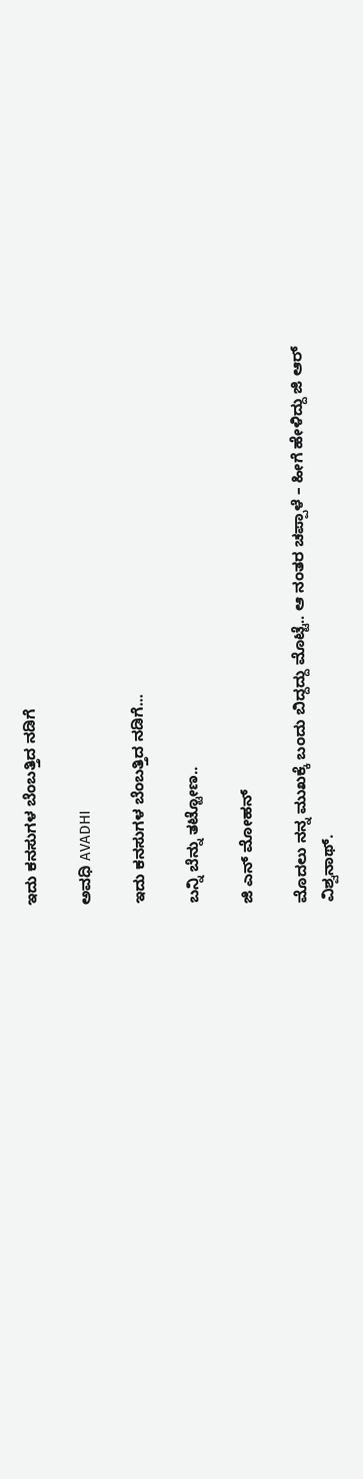ಇದು ಕನಸುಗಳ ಬೆಂಬತ್ತಿದ ನಡಿಗೆ‍

ಅವಧಿ AVADHI

ಇದು ಕನಸುಗಳ ಬೆಂಬತ್ತಿದ ನಡಿಗೆ...

ಬನ್ನಿ ಬೆನ್ನು ತಟ್ಟೋಣ..

ಜಿ ಎನ್ ಮೋಹನ್

ಮೊದಲು ನನ್ನ ಮುಖಕ್ಕೆ ಬಂದು ಬಿದ್ದದ್ದು ಮೊಟ್ಟೆ.. ಆ ನಂತರ ಚಪ್ಪಾಳೆ – ಹೀಗೆ ಹೇಳಿದ್ದು ಜಿ ಆರ್ ವಿಶ್ವನಾಥ್.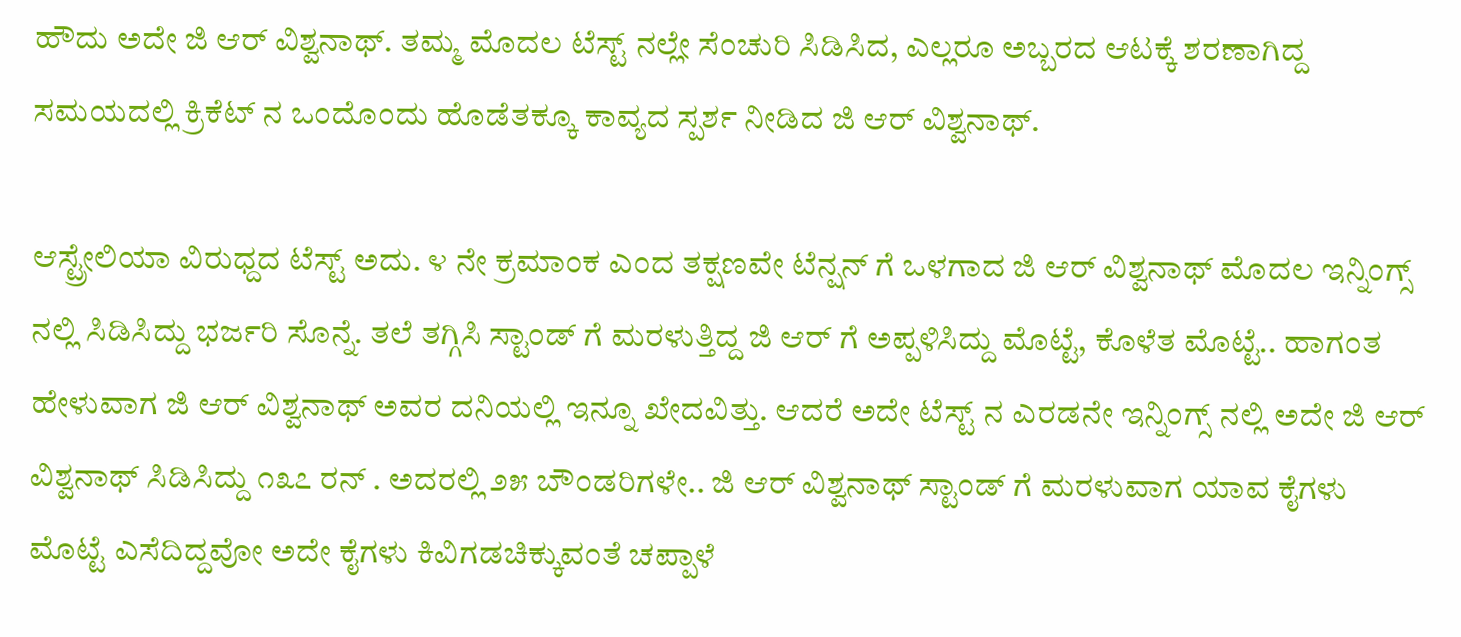ಹೌದು ಅದೇ ಜಿ ಆರ್ ವಿಶ್ವನಾಥ್. ತಮ್ಮ ಮೊದಲ ಟೆಸ್ಟ್ ನಲ್ಲೇ ಸೆಂಚುರಿ ಸಿಡಿಸಿದ, ಎಲ್ಲರೂ ಅಬ್ಬರದ ಆಟಕ್ಕೆ ಶರಣಾಗಿದ್ದ ಸಮಯದಲ್ಲಿ ಕ್ರಿಕೆಟ್ ನ ಒಂದೊಂದು ಹೊಡೆತಕ್ಕೂ ಕಾವ್ಯದ ಸ್ಪರ್ಶ ನೀಡಿದ ಜಿ ಆರ್ ವಿಶ್ವನಾಥ್.

ಆಸ್ಟ್ರೇಲಿಯಾ ವಿರುಧ್ದದ ಟೆಸ್ಟ್ ಅದು. ೪ ನೇ ಕ್ರಮಾಂಕ ಎಂದ ತಕ್ಷಣವೇ ಟೆನ್ಷನ್ ಗೆ ಒಳಗಾದ ಜಿ ಆರ್ ವಿಶ್ವನಾಥ್ ಮೊದಲ ಇನ್ನಿಂಗ್ಸ್ ನಲ್ಲಿ ಸಿಡಿಸಿದ್ದು ಭರ್ಜರಿ ಸೊನ್ನೆ. ತಲೆ ತಗ್ಗಿಸಿ ಸ್ಟಾಂಡ್ ಗೆ ಮರಳುತ್ತಿದ್ದ ಜಿ ಆರ್ ಗೆ ಅಪ್ಪಳಿಸಿದ್ದು ಮೊಟ್ಟೆ, ಕೊಳೆತ ಮೊಟ್ಟೆ.. ಹಾಗಂತ ಹೇಳುವಾಗ ಜಿ ಆರ್ ವಿಶ್ವನಾಥ್ ಅವರ ದನಿಯಲ್ಲಿ ಇನ್ನೂ ಖೇದವಿತ್ತು. ಆದರೆ ಅದೇ ಟೆಸ್ಟ್ ನ ಎರಡನೇ ಇನ್ನಿಂಗ್ಸ್ ನಲ್ಲಿ ಅದೇ ಜಿ ಆರ್ ವಿಶ್ವನಾಥ್ ಸಿಡಿಸಿದ್ದು ೧೩೭ ರನ್ . ಅದರಲ್ಲಿ ೨೫ ಬೌಂಡರಿಗಳೇ.. ಜಿ ಆರ್ ವಿಶ್ವನಾಥ್ ಸ್ಟಾಂಡ್ ಗೆ ಮರಳುವಾಗ ಯಾವ ಕೈಗಳು ಮೊಟ್ಟೆ ಎಸೆದಿದ್ದವೋ ಅದೇ ಕೈಗಳು ಕಿವಿಗಡಚಿಕ್ಕುವಂತೆ ಚಪ್ಪಾಳೆ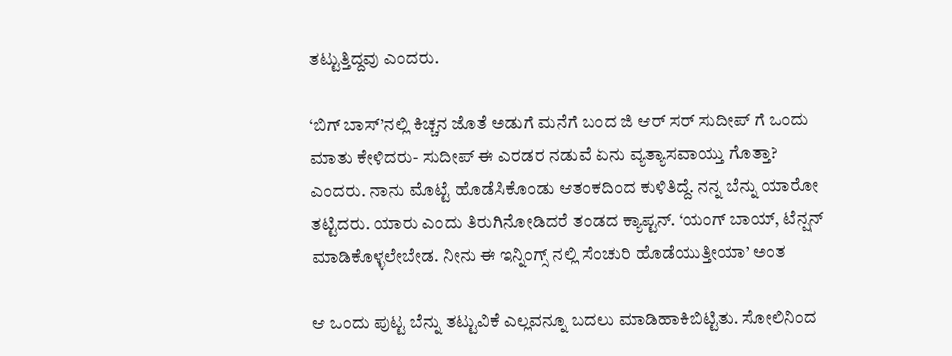ತಟ್ಟುತ್ತಿದ್ದವು ಎಂದರು.

‘ಬಿಗ್ ಬಾಸ್’ನಲ್ಲಿ ಕಿಚ್ಚನ ಜೊತೆ ಅಡುಗೆ ಮನೆಗೆ ಬಂದ ಜಿ ಆರ್ ಸರ್ ಸುದೀಪ್ ಗೆ ಒಂದು ಮಾತು ಕೇಳಿದರು- ಸುದೀಪ್ ಈ ಎರಡರ ನಡುವೆ ಏನು ವ್ಯತ್ಯಾಸವಾಯ್ತು ಗೊತ್ತಾ? ಎಂದರು. ನಾನು ಮೊಟ್ಟೆ ಹೊಡೆಸಿಕೊಂಡು ಆತಂಕದಿಂದ ಕುಳಿತಿದ್ದೆ. ನನ್ನ ಬೆನ್ನು ಯಾರೋ ತಟ್ಟಿದರು. ಯಾರು ಎಂದು ತಿರುಗಿನೋಡಿದರೆ ತಂಡದ ಕ್ಯಾಪ್ಟನ್. ‘ಯಂಗ್ ಬಾಯ್, ಟೆನ್ಷನ್ ಮಾಡಿಕೊಳ್ಳಲೇಬೇಡ. ನೀನು ಈ ಇನ್ನಿಂಗ್ಸ್ ನಲ್ಲಿ ಸೆಂಚುರಿ ಹೊಡೆಯುತ್ತೀಯಾ’ ಅಂತ

ಆ ಒಂದು ಪುಟ್ಟ ಬೆನ್ನು ತಟ್ಟುವಿಕೆ ಎಲ್ಲವನ್ನೂ ಬದಲು ಮಾಡಿಹಾಕಿಬಿಟ್ಟಿತು. ಸೋಲಿನಿಂದ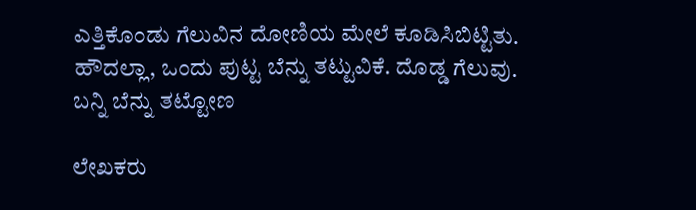ಎತ್ತಿಕೊಂಡು ಗೆಲುವಿನ ದೋಣಿಯ ಮೇಲೆ ಕೂಡಿಸಿಬಿಟ್ಟಿತು.
ಹೌದಲ್ಲಾ, ಒಂದು ಪುಟ್ಟ ಬೆನ್ನು ತಟ್ಟುವಿಕೆ. ದೊಡ್ಡ ಗೆಲುವು. ಬನ್ನಿ ಬೆನ್ನು ತಟ್ಟೋಣ

ಲೇಖಕರು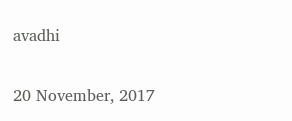avadhi

20 November, 2017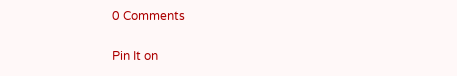0 Comments

Pin It on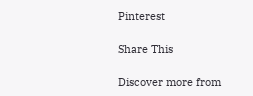Pinterest

Share This

Discover more from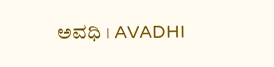ಅವಧಿ । AVADHI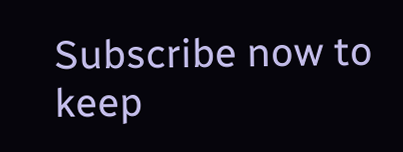Subscribe now to keep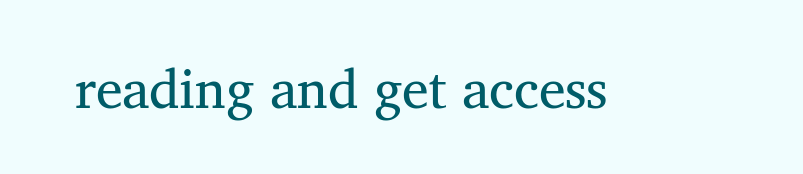reading and get access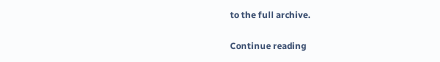to the full archive.

Continue reading